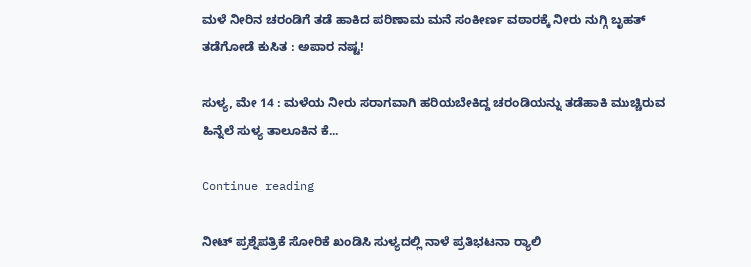ಮಳೆ ನೀರಿನ ಚರಂಡಿಗೆ ತಡೆ ಹಾಕಿದ ಪರಿಣಾಮ ಮನೆ ಸಂಕೀರ್ಣ ವಠಾರಕ್ಕೆ ನೀರು ನುಗ್ಗಿ ಬೃಹತ್ ತಡೆಗೋಡೆ ಕುಸಿತ : ಅಪಾರ ನಷ್ಟ!

ಸುಳ್ಯ, ಮೇ 14 : ಮಳೆಯ ನೀರು ಸರಾಗವಾಗಿ ಹರಿಯಬೇಕಿದ್ದ ಚರಂಡಿಯನ್ನು ತಡೆಹಾಕಿ ಮುಚ್ಚಿರುವ ಹಿನ್ನೆಲೆ ಸುಳ್ಯ ತಾಲೂಕಿನ ಕೆ...

Continue reading

ನೀಟ್ ಪ್ರಶ್ನೆಪತ್ರಿಕೆ ಸೋರಿಕೆ ಖಂಡಿಸಿ ಸುಳ್ಯದಲ್ಲಿ ನಾಳೆ ಪ್ರತಿಭಟನಾ ರ‍್ಯಾಲಿ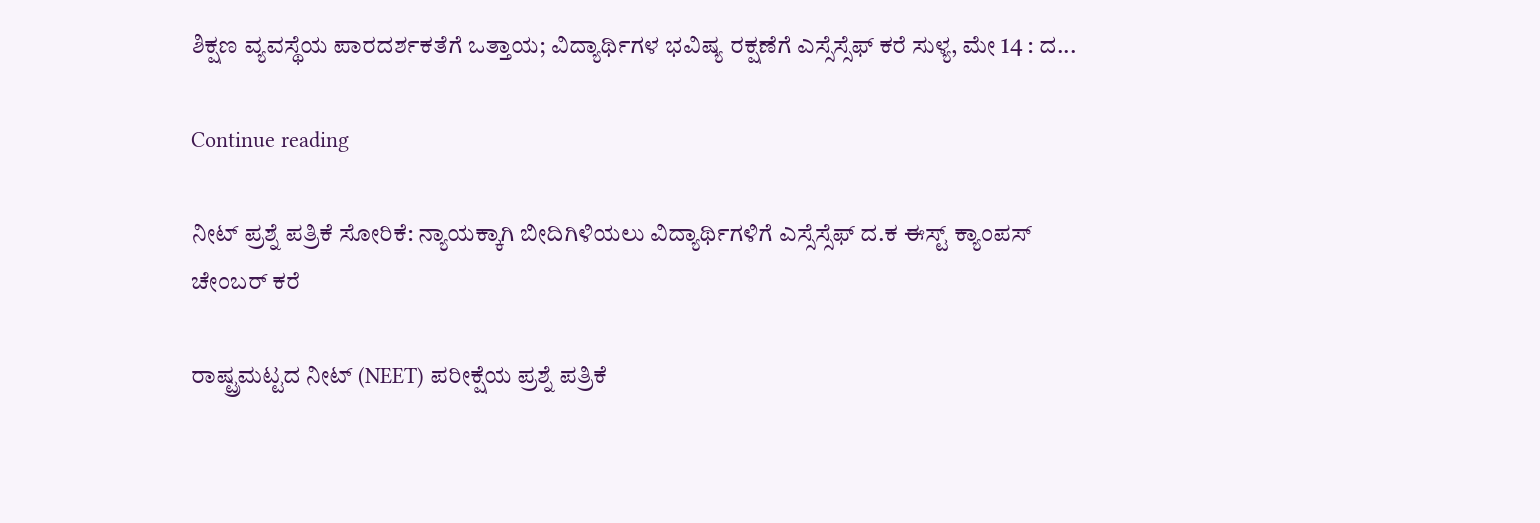ಶಿಕ್ಷಣ ವ್ಯವಸ್ಥೆಯ ಪಾರದರ್ಶಕತೆಗೆ ಒತ್ತಾಯ; ವಿದ್ಯಾರ್ಥಿಗಳ ಭವಿಷ್ಯ ರಕ್ಷಣೆಗೆ ಎಸ್ಸೆಸ್ಸೆಫ್ ಕರೆ ಸುಳ್ಯ, ಮೇ 14 : ದ...

Continue reading

ನೀಟ್ ಪ್ರಶ್ನೆ ಪತ್ರಿಕೆ ಸೋರಿಕೆ: ನ್ಯಾಯಕ್ಕಾಗಿ ಬೀದಿಗಿಳಿಯಲು ವಿದ್ಯಾರ್ಥಿಗಳಿಗೆ ಎಸ್ಸೆಸ್ಸೆಫ್ ದ.ಕ ಈಸ್ಟ್ ಕ್ಯಾಂಪಸ್ ಚೇಂಬರ್ ಕರೆ

ರಾಷ್ಟ್ರಮಟ್ಟದ ನೀಟ್ (NEET) ಪರೀಕ್ಷೆಯ ಪ್ರಶ್ನೆ ಪತ್ರಿಕೆ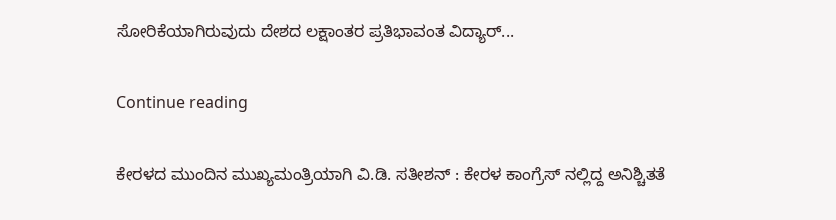ಸೋರಿಕೆಯಾಗಿರುವುದು ದೇಶದ ಲಕ್ಷಾಂತರ ಪ್ರತಿಭಾವಂತ ವಿದ್ಯಾರ್...

Continue reading

ಕೇರಳದ ಮುಂದಿನ ಮುಖ್ಯಮಂತ್ರಿಯಾಗಿ ವಿ.ಡಿ. ಸತೀಶನ್ : ಕೇರಳ ಕಾಂಗ್ರೆಸ್ ನಲ್ಲಿದ್ದ ಅನಿಶ್ಚಿತತೆ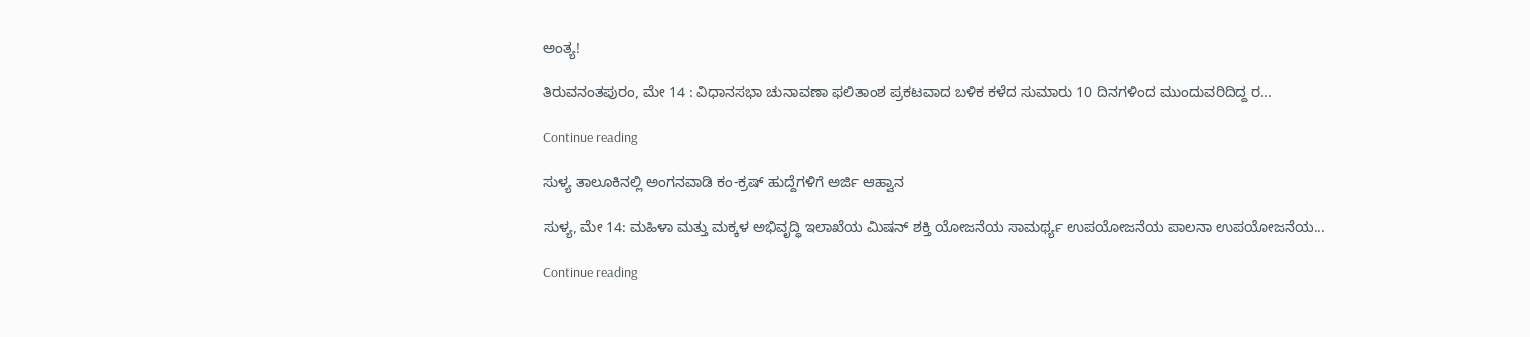ಅಂತ್ಯ!

ತಿರುವನಂತಪುರಂ, ಮೇ 14 : ವಿಧಾನಸಭಾ ಚುನಾವಣಾ ಫಲಿತಾಂಶ ಪ್ರಕಟವಾದ ಬಳಿಕ ಕಳೆದ ಸುಮಾರು 10 ದಿನಗಳಿಂದ ಮುಂದುವರಿದಿದ್ದ ರ...

Continue reading

ಸುಳ್ಯ ತಾಲೂಕಿನಲ್ಲಿ ಅಂಗನವಾಡಿ ಕಂ-ಕ್ರಷ್ ಹುದ್ದೆಗಳಿಗೆ ಅರ್ಜಿ ಆಹ್ವಾನ

ಸುಳ್ಯ, ಮೇ 14: ಮಹಿಳಾ ಮತ್ತು ಮಕ್ಕಳ ಅಭಿವೃದ್ಧಿ ಇಲಾಖೆಯ ಮಿಷನ್ ಶಕ್ತಿ ಯೋಜನೆಯ ಸಾಮರ್ಥ್ಯ ಉಪಯೋಜನೆಯ ಪಾಲನಾ ಉಪಯೋಜನೆಯ...

Continue reading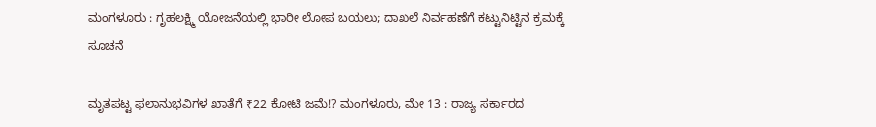ಮಂಗಳೂರು : ಗೃಹಲಕ್ಷ್ಮಿ ಯೋಜನೆಯಲ್ಲಿ ಭಾರೀ ಲೋಪ ಬಯಲು; ದಾಖಲೆ ನಿರ್ವಹಣೆಗೆ ಕಟ್ಟುನಿಟ್ಟಿನ ಕ್ರಮಕ್ಕೆ ಸೂಚನೆ

ಮೃತಪಟ್ಟ ಫಲಾನುಭವಿಗಳ ಖಾತೆಗೆ ₹22 ಕೋಟಿ ಜಮೆ!? ಮಂಗಳೂರು, ಮೇ 13 : ರಾಜ್ಯ ಸರ್ಕಾರದ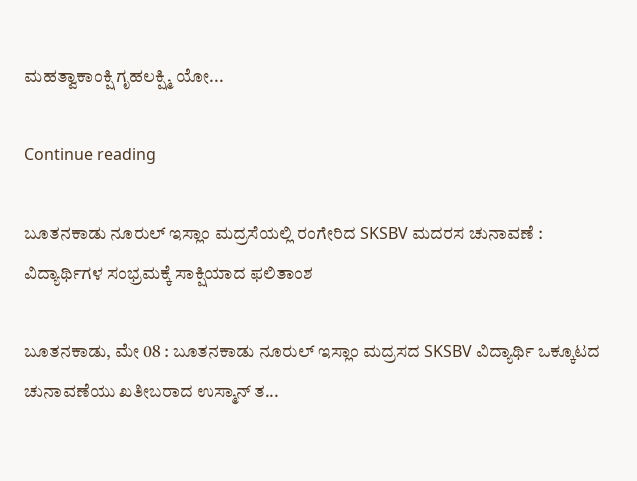ಮಹತ್ವಾಕಾಂಕ್ಷಿ ಗೃಹಲಕ್ಷ್ಮಿ ಯೋ...

Continue reading

ಬೂತನಕಾಡು ನೂರುಲ್ ಇಸ್ಲಾಂ ಮದ್ರಸೆಯಲ್ಲಿ ರಂಗೇರಿದ SKSBV ಮದರಸ ಚುನಾವಣೆ : ವಿದ್ಯಾರ್ಥಿಗಳ ಸಂಭ್ರಮಕ್ಕೆ ಸಾಕ್ಷಿಯಾದ ಫಲಿತಾಂಶ

ಬೂತನಕಾಡು, ಮೇ 08 : ಬೂತನಕಾಡು ನೂರುಲ್ ಇಸ್ಲಾಂ ಮದ್ರಸದ SKSBV ವಿದ್ಯಾರ್ಥಿ ಒಕ್ಕೂಟದ ಚುನಾವಣೆಯು ಖತೀಬರಾದ ಉಸ್ಮಾನ್ ತ...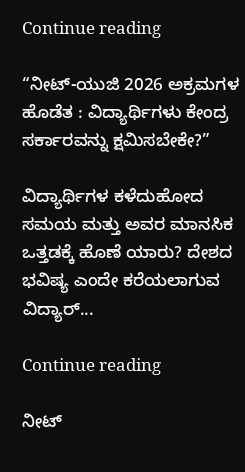Continue reading

“ನೀಟ್-ಯುಜಿ 2026 ಅಕ್ರಮಗಳ ಹೊಡೆತ : ವಿದ್ಯಾರ್ಥಿಗಳು ಕೇಂದ್ರ ಸರ್ಕಾರವನ್ನು ಕ್ಷಮಿಸಬೇಕೇ?”

ವಿದ್ಯಾರ್ಥಿಗಳ ಕಳೆದುಹೋದ ಸಮಯ ಮತ್ತು ಅವರ ಮಾನಸಿಕ ಒತ್ತಡಕ್ಕೆ ಹೊಣೆ ಯಾರು? ದೇಶದ ಭವಿಷ್ಯ ಎಂದೇ ಕರೆಯಲಾಗುವ ವಿದ್ಯಾರ್...

Continue reading

ನೀಟ್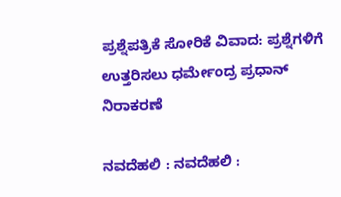ಪ್ರಶ್ನೆಪತ್ರಿಕೆ ಸೋರಿಕೆ ವಿವಾದ: ಪ್ರಶ್ನೆಗಳಿಗೆ ಉತ್ತರಿಸಲು ಧರ್ಮೇಂದ್ರ ಪ್ರಧಾನ್ ನಿರಾಕರಣೆ

ನವದೆಹಲಿ : ನವದೆಹಲಿ :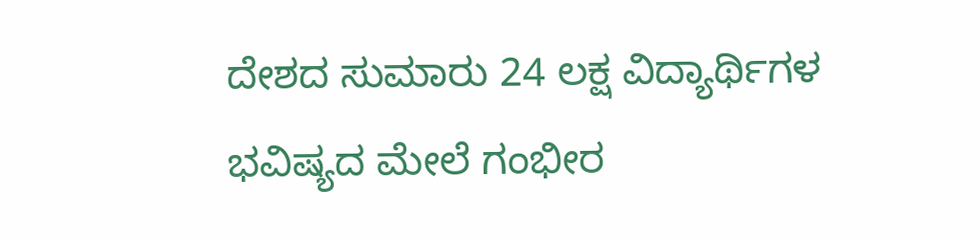ದೇಶದ ಸುಮಾರು 24 ಲಕ್ಷ ವಿದ್ಯಾರ್ಥಿಗಳ ಭವಿಷ್ಯದ ಮೇಲೆ ಗಂಭೀರ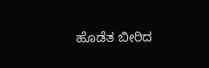ಹೊಡೆತ ಬೀರಿದ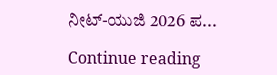ನೀಟ್-ಯುಜಿ 2026 ಪ...

Continue reading